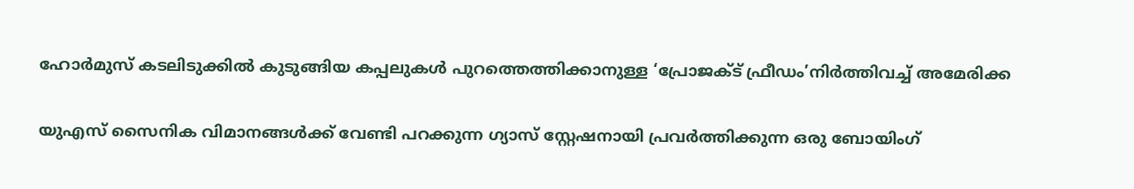ഹോർമുസ് കടലിടുക്കിൽ കുടുങ്ങിയ കപ്പലുകൾ പുറത്തെത്തിക്കാനുള്ള ‘പ്രോജക്ട് ഫ്രീഡം’നിർത്തിവച്ച് അമേരിക്ക

യുഎസ് സൈനിക വിമാനങ്ങൾക്ക് വേണ്ടി പറക്കുന്ന ഗ്യാസ് സ്റ്റേഷനായി പ്രവർത്തിക്കുന്ന ഒരു ബോയിംഗ്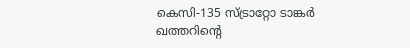കെസി-135 സ്ട്രാറ്റോ ടാങ്കർ ഖത്തറിന്‍റെ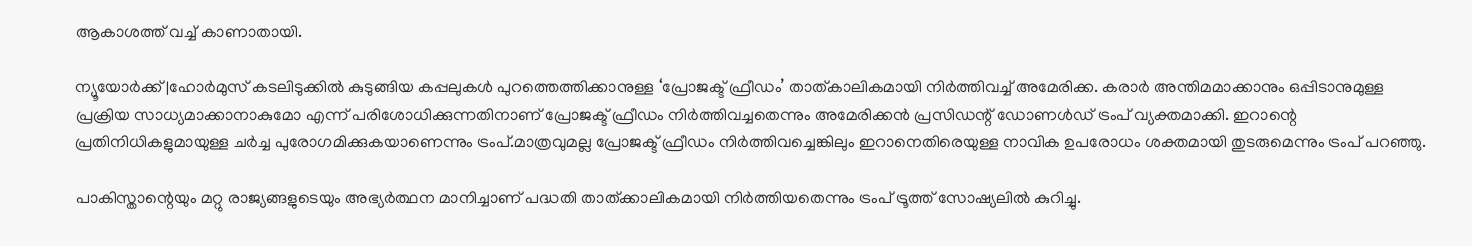ആകാശത്ത് വച്ച് കാണാതായി.

ന്യൂയോർക്ക് |ഹോർമുസ് കടലിടുക്കിൽ കുടുങ്ങിയ കപ്പലുകൾ പുറത്തെത്തിക്കാനുള്ള ‘പ്രോജക്ട് ഫ്രീഡം’ താത്കാലികമായി നിർത്തിവച്ച് അമേരിക്ക. കരാർ അന്തിമമാക്കാനും ഒപ്പിടാനുമുള്ള പ്രക്രിയ സാധ്യമാക്കാനാകുമോ എന്ന് പരിശോധിക്കുന്നതിനാണ് പ്രോജക്ട് ഫ്രീഡം നിർത്തിവച്ചതെന്നും അമേരിക്കൻ പ്രസിഡന്റ് ഡോണൾഡ് ട്രംപ് വ്യക്തമാക്കി. ഇറാന്റെ പ്രതിനിധികളുമായുള്ള ചർച്ച പുരോഗമിക്കുകയാണെന്നും ട്രംപ്.മാത്രവുമല്ല പ്രോജക്ട് ഫ്രീഡം നിർത്തിവച്ചെങ്കിലും ഇറാനെതിരെയുള്ള നാവിക ഉപരോധം ശക്തമായി തുടരുമെന്നും ട്രംപ് പറഞ്ഞു.

പാകിസ്താന്റെയും മറ്റു രാജ്യങ്ങളുടെയും അഭ്യർത്ഥന മാനിച്ചാണ് പദ്ധതി താത്ക്കാലികമായി നിർത്തിയതെന്നും ട്രംപ് ട്രൂത്ത് സോഷ്യലിൽ കുറിച്ചു.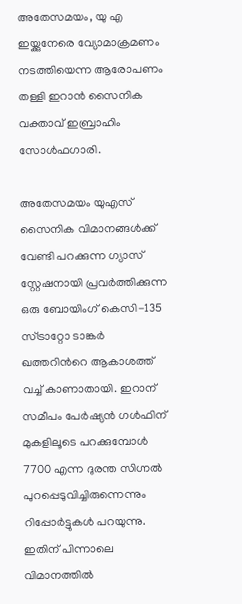അതേസമയം, യു എ ഇയ്ക്കുനേരെ വ്യോമാക്രമണം നടത്തിയെന്ന ആരോപണം തള്ളി ഇറാൻ സൈനിക വക്താവ് ഇബ്രാഹിം സോൾഫഗാരി.

അതേസമയം യുഎസ് സൈനിക വിമാനങ്ങൾക്ക് വേണ്ടി പറക്കുന്ന ഗ്യാസ് സ്റ്റേഷനായി പ്രവർത്തിക്കുന്ന ഒരു ബോയിംഗ് കെസി-135 സ്ട്രാറ്റോ ടാങ്കർ ഖത്തറിന്‍റെ ആകാശത്ത് വച്ച് കാണാതായി. ഇറാന് സമീപം പേർഷ്യൻ ഗൾഫിന് മുകളിലൂടെ പറക്കുമ്പോൾ 7700 എന്ന ദുരന്ത സിഗ്നൽ പുറപ്പെടുവിച്ചിരുന്നെന്നും റിപ്പോര്‍ട്ടുകൾ പറയുന്നു. ഇതിന് പിന്നാലെ വിമാനത്തിൽ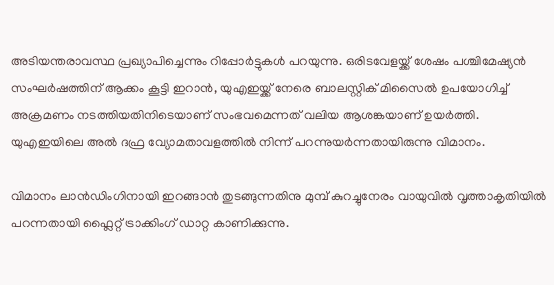അടിയന്തരാവസ്ഥ പ്രഖ്യാപിച്ചെന്നും റിപ്പോര്‍ട്ടുകൾ പറയുന്നു. ഒരിടവേളയ്ക്ക് ശേഷം പശ്ചിമേഷ്യൻ സംഘർഷത്തിന് ആക്കം കൂട്ടി ഇറാൻ, യുഎഇയ്ക്ക് നേരെ ബാലസ്റ്റിക് മിസൈൽ ഉപയോഗിച്ച് അക്രമണം നടത്തിയതിനിടെയാണ് സംഭവമെന്നത് വലിയ ആശങ്കയാണ് ഉയർത്തി. യുഎഇയിലെ അൽ ദഫ്ര വ്യോമതാവളത്തിൽ നിന്ന് പറന്നുയർന്നതായിരുന്നു വിമാനം.

വിമാനം ലാൻഡിംഗിനായി ഇറങ്ങാൻ തുടങ്ങുന്നതിനു മുമ്പ് കുറച്ചുനേരം വായുവിൽ വൃത്താകൃതിയിൽ പറന്നതായി ഫ്ലൈറ്റ് ട്രാക്കിംഗ് ഡാറ്റ കാണിക്കുന്നു.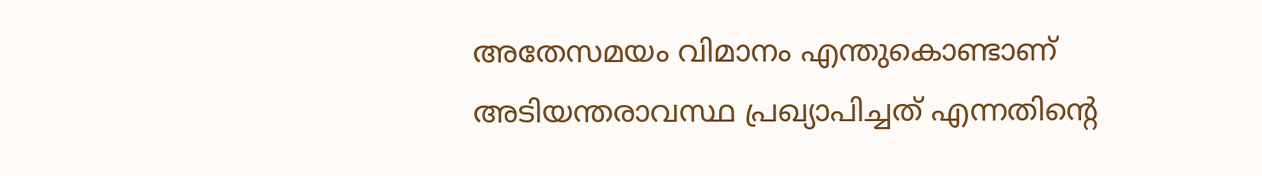അതേസമയം വിമാനം എന്തുകൊണ്ടാണ് അടിയന്തരാവസ്ഥ പ്രഖ്യാപിച്ചത് എന്നതിന്‍റെ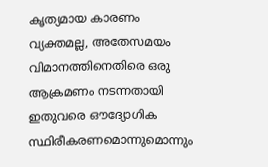കൃത്യമായ കാരണം വ്യക്തമല്ല, അതേസമയം വിമാനത്തിനെതിരെ ഒരു ആക്രമണം നടന്നതായി ഇതുവരെ ഔദ്യോഗിക സ്ഥിരീകരണമൊന്നുമൊന്നും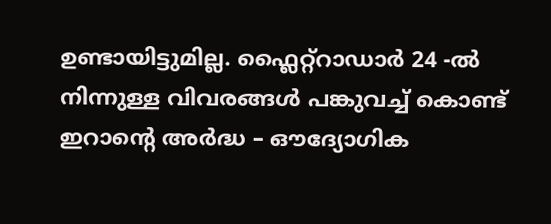ഉണ്ടായിട്ടുമില്ല. ഫ്ലൈറ്റ്റാഡാർ 24 -ൽ നിന്നുള്ള വിവരങ്ങൾ പങ്കുവച്ച് കൊണ്ട് ഇറാന്‍റെ അർദ്ധ – ഔദ്യോഗിക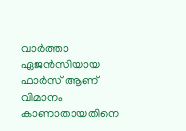വാർത്താ ഏജൻസിയായ ഫാർസ് ആണ് വിമാനം കാണാതായതിനെ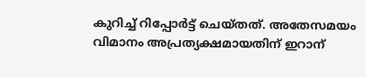കുറിച്ച് റിപ്പോര്‍ട്ട് ചെയ്തത്. അതേസമയം വിമാനം അപ്രത്യക്ഷമായതിന് ഇറാന്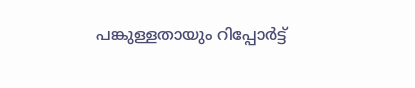പങ്കുള്ളതായും റിപ്പോര്‍ട്ട്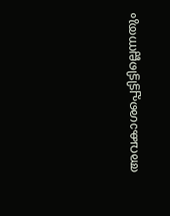അവകാശപ്പെട്ടിട്ടില്ലെന്നതും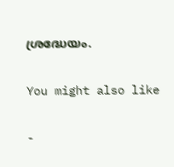ശ്രദ്ധേയം.

You might also like

-